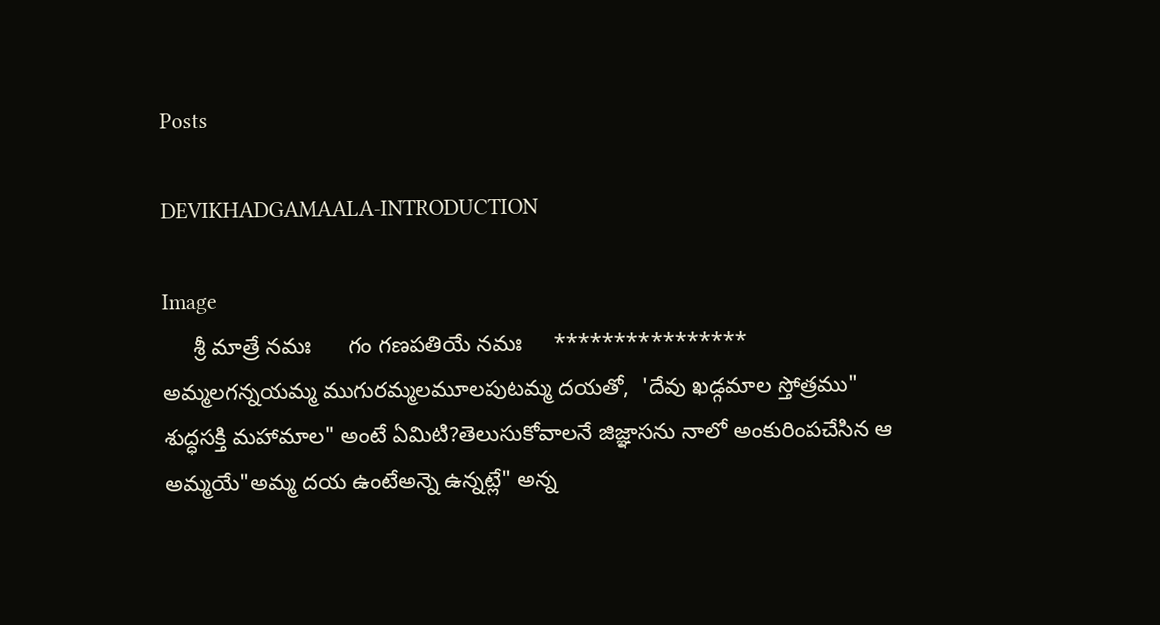Posts

DEVIKHADGAMAALA-INTRODUCTION

Image
     శ్రీ మాత్రే నమః      గం గణపతియే నమః     ****************  అమ్మలగన్నయమ్మ ముగురమ్మలమూలపుటమ్మ దయతో,  'దేవు ఖడ్గమాల స్తోత్రము" శుద్ధసక్తి మహామాల" అంటే ఏమిటి?తెలుసుకోవాలనే జిజ్ఞాసను నాలో అంకురింపచేసిన ఆ అమ్మయే"అమ్మ దయ ఉంటేఅన్నె ఉన్నట్లే" అన్న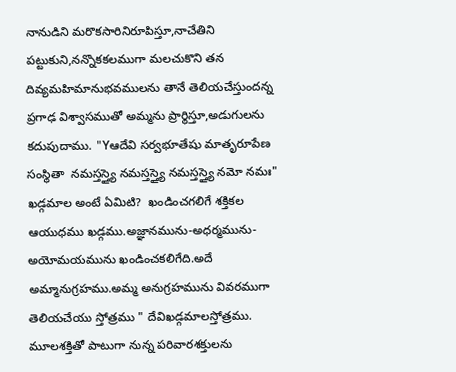నానుడిని మరొకసారినిరూపిస్తూ,నాచేతిని పట్టుకుని,నన్నొకకలముగా మలచుకొని తన దివ్యమహిమానుభవములను తానే తెలియచేస్తుందన్న ప్రగాఢ విశ్వాసముతో అమ్మను ప్రార్థిస్తూ,అడుగులను కదుపుదాము. "Yఆదేవి సర్వభూతేషు మాతృరూపేణ సంస్థితా  నమస్తస్త్యై నమస్తస్త్యై నమస్తస్త్యై నమో నమః"   ఖడ్గమాల అంటే ఏమిటి?  ఖండించగలిగే శక్తికల ఆయుధము ఖడ్గము.అజ్ఞానమును-అధర్మమును-అయోమయమును ఖండించకలిగేది.అదే అమ్మానుగ్రహము.అమ్మ అనుగ్రహమును వివరముగా తెలియచేయు స్తోత్రము " దేవిఖడ్గమాలస్తోత్రము.  మూలశక్తితో పాటుగా నున్న పరివారశక్తులను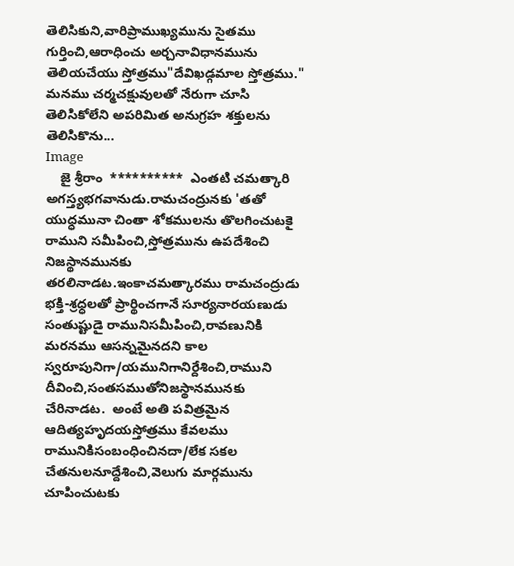తెలిసికుని,వారిప్రాముఖ్యమును సైతము గుర్తించి,ఆరాధించు అర్చనావిధానమును తెలియచేయు స్తోత్రము"దేవిఖడ్గమాల స్తోత్రము."   మనము చర్మచక్షువులతో నేరుగా చూసి తెలిసికోలేని అపరిమిత అనుగ్రహ శక్తులను తెలిసికొను...
Image
    జై శ్రీరాం  **********  ఎంతటి చమత్కారి అగస్త్యభగవానుడు.రామచంద్రునకు 'తతో యుధ్ధమునా చింతా శోకములను తొలగించుటకై రాముని సమీపించి,స్తోత్రమును ఉపదేశించి నిజస్థానమునకు తరలినాడట.ఇంకాచమత్కారము రామచంద్రుడు భక్తి-శ్రధ్ధలతో ప్రార్థించగానే సూర్యనారయణుడు సంతుష్టుడై రామునిసమీపించి,రావణునికి మరనము ఆసన్నమైనదని కాల స్వరూపునిగా/యమునిగానిర్దేశించి,రాముని దీవించి,సంతసముతోనిజస్థానమునకు చేరినాడట.  అంటే అతి పవిత్రమైన ఆదిత్యహృదయస్తోత్రము కేవలము రామునికిసంబంధించినదా/లేక సకల చేతనులనూద్దేశించి,వెలుగు మార్గమును చూపించుటకు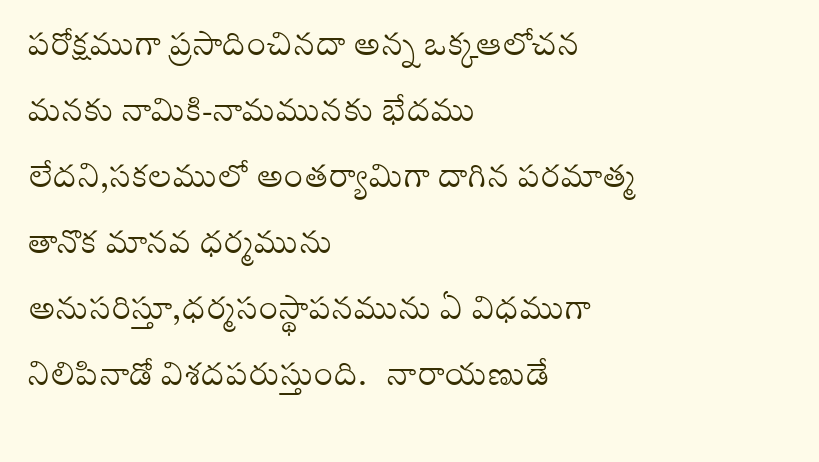పరోక్షముగా ప్రసాదించినదా అన్న ఒక్కఆలోచన    మనకు నామికి-నామమునకు భేదము లేదని,సకలములో అంతర్యామిగా దాగిన పరమాత్మ తానొక మానవ ధర్మమును అనుసరిస్తూ,ధర్మసంస్థాపనమును ఏ విధముగా నిలిపినాడో విశదపరుస్తుంది.   నారాయణుడే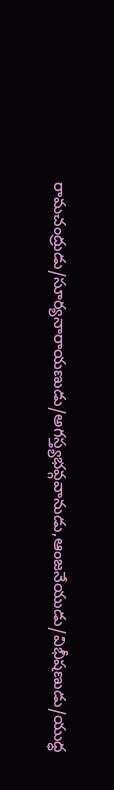రామచంద్రుడు/సూర్యనారాయణుడు/అగస్త్యభవ్గవానుడు,ఆంజనేయుడు/విభీషణుడు/యుధ్ధ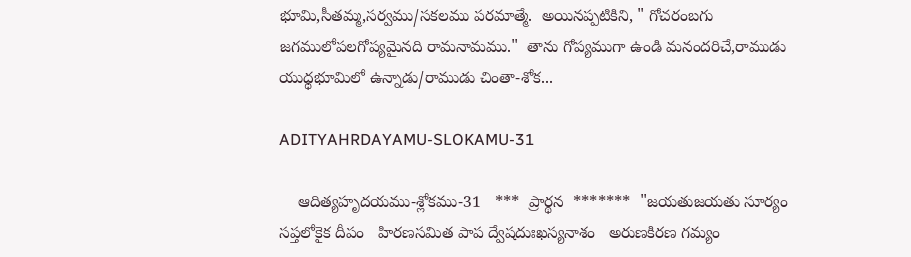భూమి,సీతమ్మ,సర్వము/సకలము పరమాత్మే.  అయినప్పటికిని, " గోచరంబగు జగములోపలగోప్యమైనది రామనామము."  తాను గోప్యముగా ఉండి మనందరిచే,రాముడు యుధ్ధభూమిలో ఉన్నాడు/రాముడు చింతా-శోక...

ADITYAHRDAYAMU-SLOKAMU-31

    ఆదిత్యహృదయము-శ్లోకము-31   ***  ప్రార్థన  *******  "జయతుజయతు సూర్యం సప్తలోకైక దీపం   హిరణసమిత పాప ద్వేషదుఃఖస్యనాశం   అరుణకిరణ గమ్యం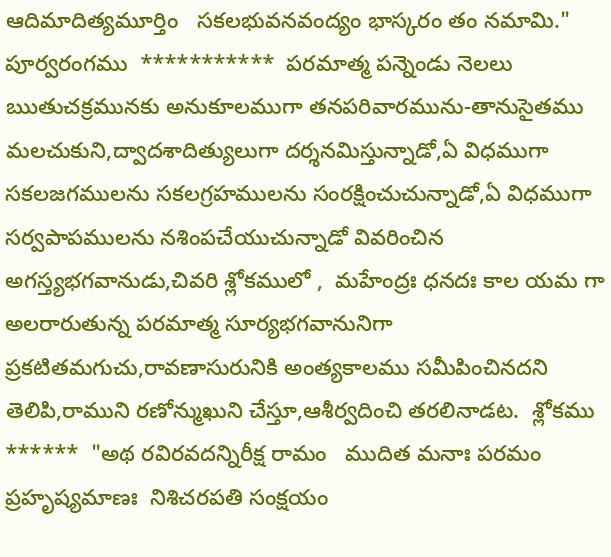ఆదిమాదిత్యమూర్తిం   సకలభువనవంద్యం భాస్కరం తం నమామి."  పూర్వరంగము  ***********  పరమాత్మ పన్నెండు నెలలు ఋతుచక్రమునకు అనుకూలముగా తనపరివారమును-తానుసైతము మలచుకుని,ద్వాదశాదిత్యులుగా దర్శనమిస్తున్నాడో,ఏ విధముగా సకలజగములను సకలగ్రహములను సంరక్షించుచున్నాడో,ఏ విధముగా సర్వపాపములను నశింపచేయుచున్నాడో వివరించిన అగస్త్యభగవానుడు,చివరి శ్లోకములో ,  మహేంద్రః ధనదః కాల యమ గా అలరారుతున్న పరమాత్మ సూర్యభగవానునిగా ప్రకటితమగుచు,రావణాసురునికి అంత్యకాలము సమీపించినదని తెలిపి,రాముని రణోన్ముఖుని చేస్తూ,ఆశీర్వదించి తరలినాడట.  శ్లోకము  ******  "అథ రవిరవదన్నిరీక్ష రామం   ముదిత మనాః పరమం ప్రహృష్యమాణః  నిశిచరపతి సంక్షయం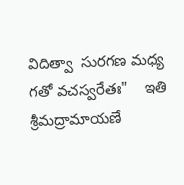విదిత్వా  సురగణ మధ్య గతో వచస్వరేతః"    ఇతి శ్రీమద్రామాయణే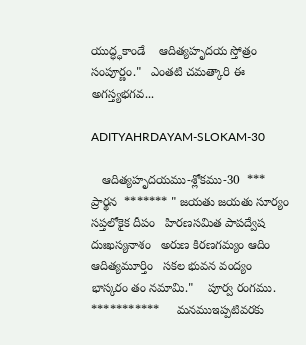యుద్ధ్ధకాండే    ఆదిత్యహృదయ స్తోత్రం సంపూర్ణం."   ఎంతటి చమత్కారి ఈ అగస్త్యభగవ...

ADITYAHRDAYAM-SLOKAM-30

   ఆదిత్యహృదయము-శ్లోకము-30  ***  ప్రార్థన  ******* " జయతు జయతు సూర్యం సప్తలోకైక దీపం   హిరణసమిత పాపద్వేష దుఃఖస్యనాశం   అరుణ కిరణగమ్యం ఆదిం ఆదిత్యమూర్తిం   సకల భువన వంద్యం  భాస్కరం తం నమామి."    పూర్వ రంగము.    ***********     మనముఇప్పటివరకు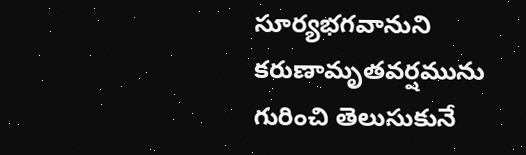సూర్యభగవానుని కరుణామృతవర్షమును గురించి తెలుసుకునే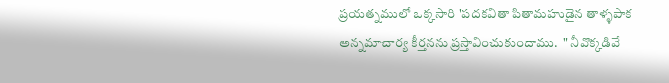ప్రయత్నములో ఒక్కసారి 'పదకవితా పితామహుడైన తాళ్ళపాక అన్నమాచార్య కీర్తనను ప్రస్తావించుకుందాము.  " నీవొక్కడివే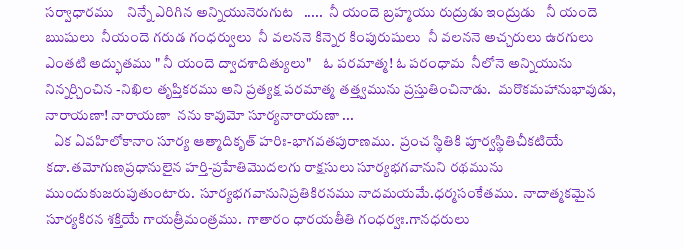సర్వాధారము    నిన్నే ఎరిగిన అన్నియునెరుగుట   .....  నీ యందె బ్రహ్మయు రుద్రుడు ఇంద్రుడు   నీ యందె ఋషులు  నీయందె గరుడ గంధర్వులు  నీ వలననె కిన్నెర కింపురుషులు  నీ వలననె అచ్చరులు ఉరగులు    ఎంతటి అద్భుతము " నీ యందె ద్వాదశాదిత్యులు"    ఓ పరమాత్మ! ఓ పరంధామ  నీలోనె అన్నియును  నిన్నర్చించిన -నిఖిల తృప్తికరము అని ప్రత్యక్ష పరమాత్మ తత్త్వమును ప్రస్తుతించినాడు.  మరొకమహానుభావుడు,  నారాయణా! నారాయణా  నను కావుమో సూర్యనారాయణా ...
   ఏక ఏవహిలోకానాం సూర్య ఆత్మాదికృత్ హరిః-భాగవతపురాణము.  ప్రంచ స్థితికి పూర్వస్థితిచీకటియే కదా.తమోగుణప్రధానులైన హర్తి-ప్రహేతిమొదలగు రాక్షసులు సూర్యభగవానుని రథమును ముందుకుజరుపుతుంటారు.  సూర్యభగవానునిప్రతికిరనము నాదమయమే.ధర్మసంకేతము.  నాదాత్మకమైన సూర్యకిరన శక్తియే గాయత్రీమంత్రము.  గాతారం ధారయతీతి గంధర్వః.గానధరులు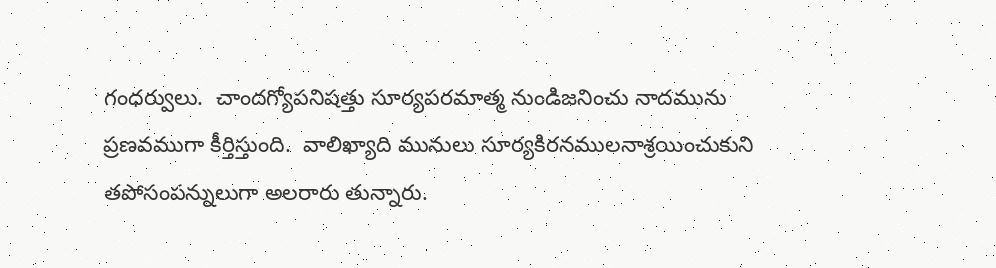గంధర్వులు.  చాందగ్యోపనిషత్తు సూర్యపరమాత్మ నుండిజనించు నాదమును ప్రణవముగా కీర్తిస్తుంది.  వాలిఖ్యాది మునులు సూర్యకిరనములనాశ్రయించుకుని తపోసంపన్నులుగా అలరారు తున్నారు.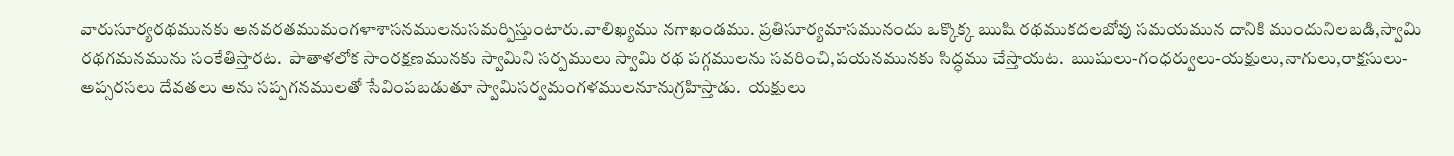వారుసూర్యరథమునకు అనవరతముమంగళాశాసనములనుసమర్పిస్తుంటారు.వాలిఖ్యము నగాఖండము. ప్రతిసూర్యమాసమునందు ఒక్కొక్క ఋషి రథముకదలబోవు సమయమున దానికి ముందునిలబడి,స్వామి రథగమనమును సంకేతిస్తారట.  పాతాళలోక సాంరక్షణమునకు స్వామిని సర్పములు స్వామి రథ పగ్గములను సవరించి,పయనమునకు సిద్ధము చేస్తాయట.  ఋషులు-గంధర్వులు-యక్షులు,నాగులు,రాక్షసులు-అప్సరసలు దేవతలు అను సప్పగనములతో సేవింపబడుతూ స్వామిసర్వమంగళములనూనుగ్రహిస్తాడు.  యక్షులు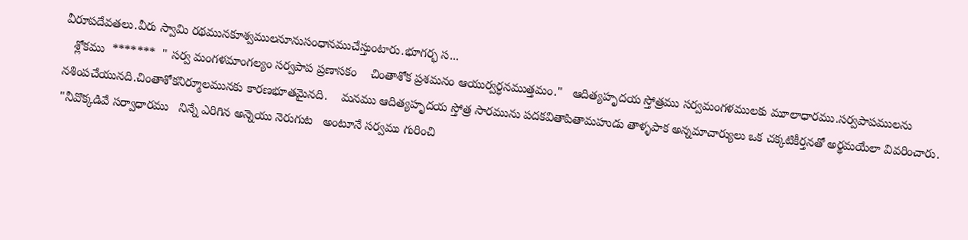వీరూపదేవతలు.వీరు స్వామి రథమునకూశ్వములనూనుసంధానముచేస్తుంటారు.భూగర్భ స...
   శ్లోకము  *******  " సర్వ మంగళమాంగల్యం సర్వపాప ప్రణాసకం    చింతాశోక ప్రశమనం ఆయుర్వర్ధనముత్తమం."   ఆదిత్యహృదయ స్తోత్రము సర్వమంగళములకు మూలాధారము.సర్వపాపములను నశింపచేయునది.చింతాశోకనిర్మూలమునకు కారణభూతమైనది.    మనము ఆదిత్యహృదయ స్తోత్ర సారమును పదకవితాపితామహుడు తాళ్ళపాక అన్నమాచార్యులు ఒక చక్కటికీర్తనతో అర్థమయేలా వివరించారు.  "నీవొక్కడివే సర్వాధారము   నిన్నే ఎరిగిన అన్నెయు నెరుగుట   అంటూనే సర్వము గురించి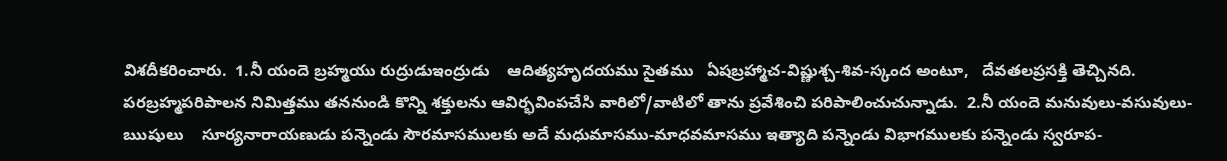విశదీకరించారు.  1.నీ యందె బ్రహ్మయు రుద్రుడుఇంద్రుడు    ఆదిత్యహృదయము సైతము   ఏషబ్రహ్మాచ-విష్ణుశ్చ-శివ-స్కంద అంటూ,   దేవతలప్రసక్తి తెచ్చినది.   పరబ్రహ్మపరిపాలన నిమిత్తము తననుండి కొన్ని శక్తులను ఆవిర్భవింపచేసి వారిలో/వాటిలో తాను ప్రవేశించి పరిపాలించుచున్నాడు.  2.నీ యందె మనువులు-వసువులు-ఋషులు    సూర్యనారాయణుడు పన్నెండు సౌరమాసములకు అదే మధుమాసము-మాధవమాసము ఇత్యాది పన్నెండు విభాగములకు పన్నెండు స్వరూప-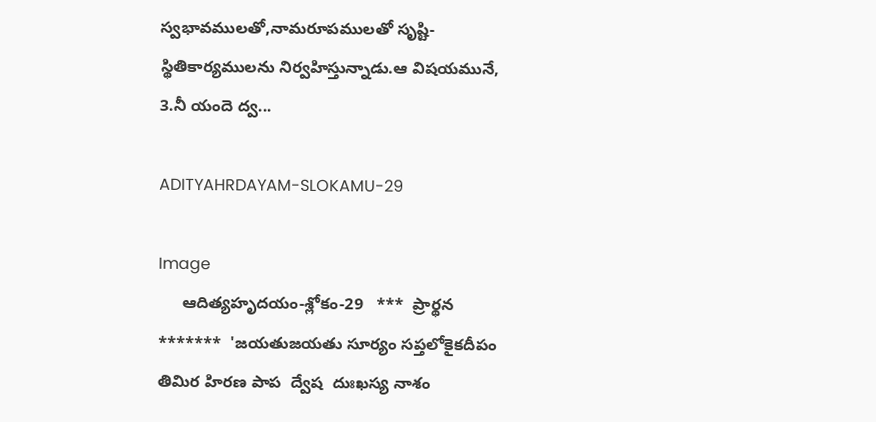స్వభావములతో,నామరూపములతో సృష్టి-స్థితికార్యములను నిర్వహిస్తున్నాడు.ఆ విషయమునే,  3.నీ యందె ద్వ...

ADITYAHRDAYAM-SLOKAMU-29

Image
     ఆదిత్యహృదయం-శ్లోకం-29   ***  ప్రార్థన  *******  'జయతుజయతు సూర్యం సప్తలోకైకదీపం   తిమిర హిరణ పాప  ద్వేష  దుఃఖస్య నాశం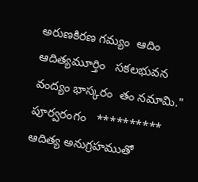అరుణకిరణ గమ్యం  ఆదిం ఆదిత్యమూర్తిం   సకలభువన వంద్యం భాస్కరం  తం నమామి."   పూర్వరంగం   **********  ఆదిత్య అనుగ్రహముతో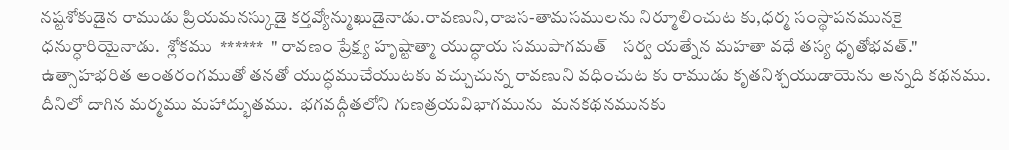నష్టశోకుడైన రాముడు ప్రియమనస్కుడై కర్తవ్యోన్ముఖుడైనాడు.రావణుని,రాజస-తామసములను నిర్మూలించుట కు,ధర్మ సంస్థాపనమునకై ధనుర్ధారియైనాడు.  శ్లోకము  ******  " రావణం ప్రేక్ష్య హృష్టాత్మా యుద్ధాయ సముపాగమత్    సర్వ యత్నేన మహతా వధే తస్య ధృతోభవత్."  ఉత్సాహభరిత అంతరంగముతో తనతో యుద్ధముచేయుటకు వచ్చుచున్న రావణుని వధించుట కు రాముడు కృతనిశ్చయుడాయెను అన్నది కథనము.   దీనిలో దాగిన మర్మము మహాద్భుతము.  భగవద్గీతలోని గుణత్రయవిభాగమును  మనకథనమునకు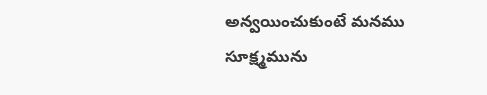అన్వయించుకుంటే మనము సూక్ష్మమును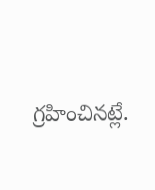గ్రహించినట్లే.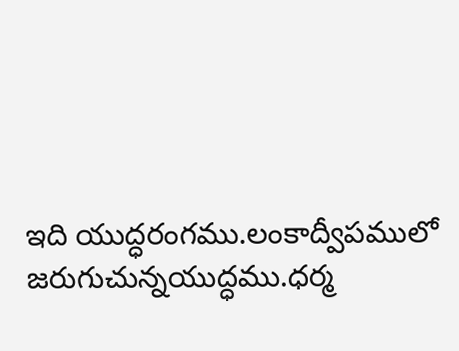ఇది యుద్ధరంగము.లంకాద్వీపములో జరుగుచున్నయుద్ధము.ధర్మ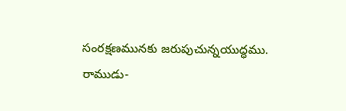సంరక్షణమునకు జరుపుచున్నయుద్ధము.  రాముడు-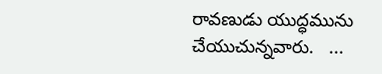రావణుడు యుద్ధమును చేయుచున్నవారు.   ...